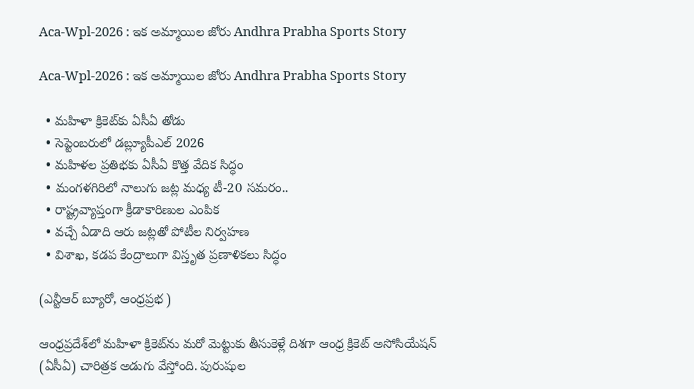Aca-Wpl-2026 : ఇక అమ్మాయిల జోరు Andhra Prabha Sports Story

Aca-Wpl-2026 : ఇక అమ్మాయిల జోరు Andhra Prabha Sports Story

  • మహిళా క్రికెట్‌కు ఏసీఏ తోడు
  • సెప్టెంబరులో డ‌బ్ల్యూపీఎల్ 2026
  • మ‌హిళ‌ల ప్రతిభకు ఏసీఏ కొత్త వేదిక సిద్ధం
  • మంగళగిరిలో నాలుగు జట్ల మధ్య టీ-20 సమరం..
  • రాష్ట్రవ్యాప్తంగా క్రీడాకారిణుల ఎంపిక
  • వచ్చే ఏడాది ఆరు జట్లతో పోటీల నిర్వహణ
  • విశాఖ, కడప కేంద్రాలుగా విస్తృత ప్రణాళికలు సిద్ధం

(ఎన్టీఆర్ బ్యూరో, ఆంధ్రప్రభ )

ఆంధ్రప్రదేశ్‌లో మహిళా క్రికెట్‌ను మరో మెట్టుకు తీసుకెళ్లే దిశగా ఆంధ్ర క్రికెట్ అసోసియేషన్ (ఏసీఏ) చారిత్రక అడుగు వేస్తోంది. పురుషుల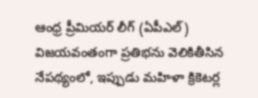ఆంధ్ర ప్రీమియర్ లీగ్ (ఏపీఎల్) విజయవంతంగా ప్రతిభను వెలికితీసిన నేపథ్యంలో, ఇప్పుడు మహిళా క్రికెటర్ల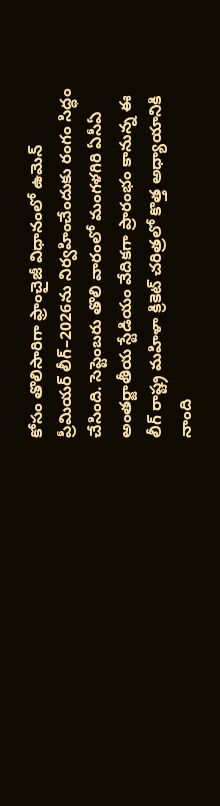కోసం తొలిసారిగా ఫ్రాంచైజీ విధానంలో ఉమెన్ ప్రీమియర్ లీగ్–2026ను నిర్వహించేందుకు రంగం సిద్ధం చేసింది. సెప్టెంబరు తొలి వారంలో మంగళగిరి ఏసీఏ అంతర్జాతీయ స్టేడియం వేదికగా ప్రారంభం కానున్న ఈ లీగ్ రాష్ట్ర మహిళా క్రికెట్ చరిత్రలో కొత్త అధ్యాయానికి నాంది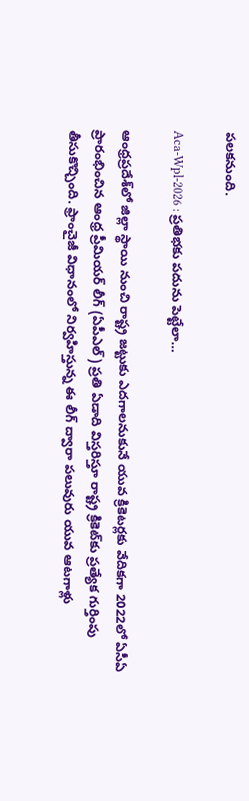పలకనుంది.

Aca-Wpl-2026 : ప్రతిభకు పదును పెట్టేలా…

ఆంధ్రప్రదేశ్‌లో జిల్లా స్థాయి నుంచి రాష్ట్ర జట్టుకు ఎదగాలనుకునే యువ క్రికెటర్లకు వేదికగా 2022లో ఏసీఏ ప్రారంభించిన ఆంధ్ర ప్రీమియర్ లీగ్ (ఏపీఎల్) ప్రతి ఏడాది విస్తరిస్తూ రాష్ట్ర క్రికెట్‌కు ప్రత్యేక గుర్తింపు తీసుకొచ్చింది. ఫ్రాంచైజీ విధానంలో నిర్వహిస్తున్న ఈ లీగ్ ద్వారా పలువురు యువ ఆటగాళ్లు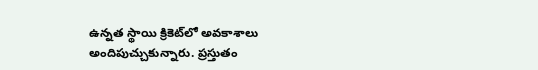ఉన్నత స్థాయి క్రికెట్‌లో అవకాశాలు అందిపుచ్చుకున్నారు. ప్రస్తుతం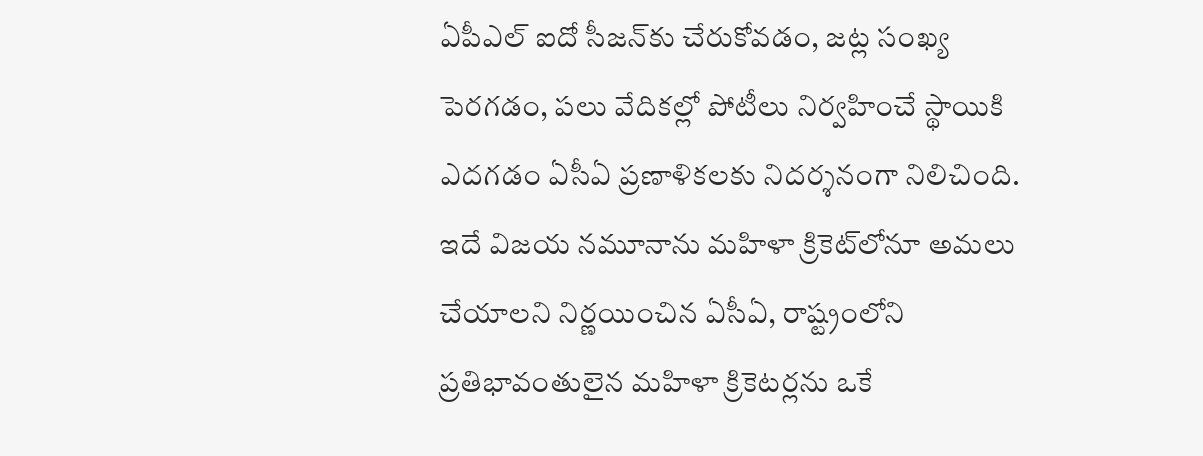ఏపీఎల్ ఐదో సీజన్‌కు చేరుకోవడం, జట్ల సంఖ్య పెరగడం, పలు వేదికల్లో పోటీలు నిర్వహించే స్థాయికి ఎదగడం ఏసీఏ ప్రణాళికలకు నిదర్శనంగా నిలిచింది. ఇదే విజయ నమూనాను మహిళా క్రికెట్‌లోనూ అమలు చేయాలని నిర్ణయించిన ఏసీఏ, రాష్ట్రంలోని ప్రతిభావంతులైన మహిళా క్రికెటర్లను ఒకే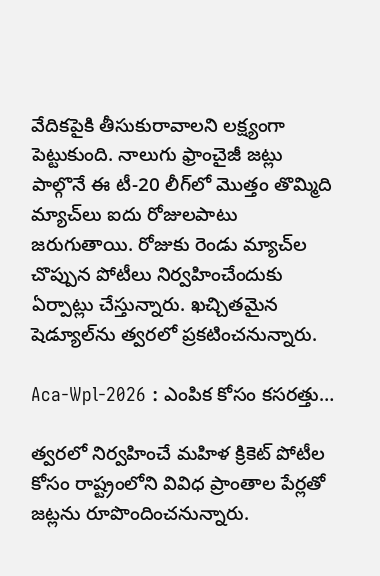వేదికపైకి తీసుకురావాలని లక్ష్యంగా పెట్టుకుంది. నాలుగు ఫ్రాంచైజీ జట్లు పాల్గొనే ఈ టీ-20 లీగ్‌లో మొత్తం తొమ్మిది మ్యాచ్‌లు ఐదు రోజులపాటు జరుగుతాయి. రోజుకు రెండు మ్యాచ్‌ల చొప్పున పోటీలు నిర్వహించేందుకు ఏర్పాట్లు చేస్తున్నారు. ఖచ్చితమైన షెడ్యూల్‌ను త్వరలో ప్రకటించనున్నారు.

Aca-Wpl-2026 : ఎంపిక కోసం కసరత్తు…

త్వరలో నిర్వహించే మహిళ క్రికెట్ పోటీల కోసం రాష్ట్రంలోని వివిధ ప్రాంతాల పేర్లతో జట్లను రూపొందించనున్నారు.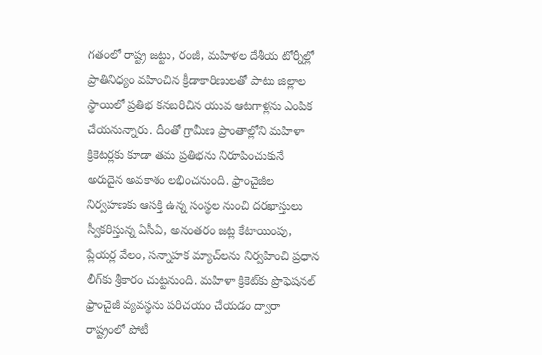గతంలో రాష్ట్ర జట్టు, రంజీ, మహిళల దేశీయ టోర్నీల్లో ప్రాతినిధ్యం వహించిన క్రీడాకారిణులతో పాటు జిల్లాల స్థాయిలో ప్రతిభ కనబరిచిన యువ ఆటగాళ్లను ఎంపిక చేయనున్నారు. దీంతో గ్రామీణ ప్రాంతాల్లోని మహిళా క్రికెటర్లకు కూడా తమ ప్రతిభను నిరూపించుకునే అరుదైన అవకాశం లభించనుంది. ఫ్రాంచైజీల నిర్వహణకు ఆసక్తి ఉన్న సంస్థల నుంచి దరఖాస్తులు స్వీకరిస్తున్న ఏసీఏ, అనంతరం జట్ల కేటాయింపు, ప్లేయర్ల వేలం, సన్నాహక మ్యాచ్‌లను నిర్వహించి ప్రధాన లీగ్‌కు శ్రీకారం చుట్టనుంది. మహిళా క్రికెట్‌కు ప్రొఫెషనల్ ఫ్రాంచైజీ వ్యవస్థను పరిచయం చేయడం ద్వారా రాష్ట్రంలో పోటీ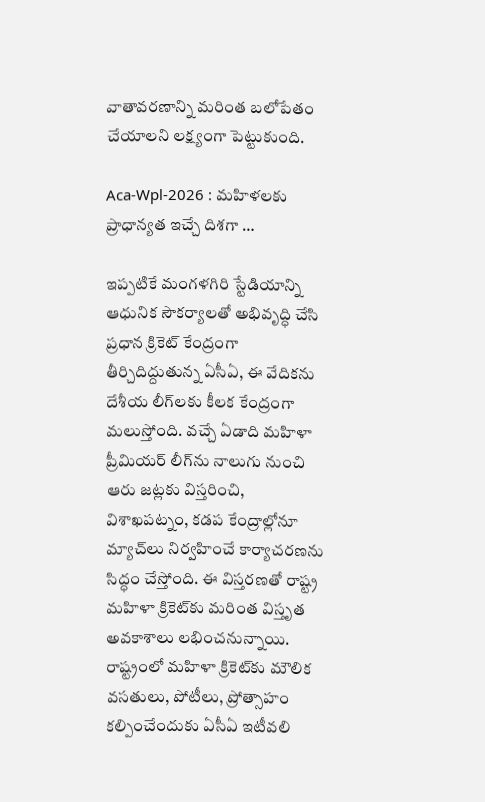వాతావరణాన్ని మరింత బలోపేతం చేయాలని లక్ష్యంగా పెట్టుకుంది.

Aca-Wpl-2026 : మహిళలకు ప్రాధాన్యత ఇచ్చే దిశగా …

ఇప్పటికే మంగళగిరి స్టేడియాన్ని ఆధునిక సౌకర్యాలతో అభివృద్ధి చేసి ప్రధాన క్రికెట్ కేంద్రంగా తీర్చిదిద్దుతున్న ఏసీఏ, ఈ వేదికను దేశీయ లీగ్‌లకు కీలక కేంద్రంగా మలుస్తోంది. వచ్చే ఏడాది మహిళా ప్రీమియర్ లీగ్‌ను నాలుగు నుంచి ఆరు జట్లకు విస్తరించి, విశాఖపట్నం, కడప కేంద్రాల్లోనూ మ్యాచ్‌లు నిర్వహించే కార్యాచరణను సిద్ధం చేస్తోంది. ఈ విస్తరణతో రాష్ట్ర మహిళా క్రికెట్‌కు మరింత విస్తృత అవకాశాలు లభించనున్నాయి. రాష్ట్రంలో మహిళా క్రికెట్‌కు మౌలిక వసతులు, పోటీలు, ప్రోత్సాహం కల్పించేందుకు ఏసీఏ ఇటీవలి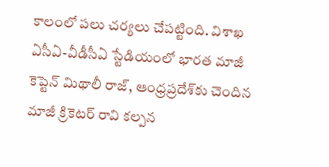కాలంలో పలు చర్యలు చేపట్టింది. విశాఖ ఏసీఏ-వీడీసీఏ స్టేడియంలో భారత మాజీ కెప్టెన్ మిథాలీ రాజ్, ఆంధ్రప్రదేశ్‌కు చెందిన మాజీ క్రికెటర్ రావి కల్పన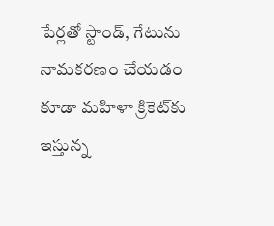పేర్లతో స్టాండ్, గేటును నామకరణం చేయడం కూడా మహిళా క్రికెట్‌కు ఇస్తున్న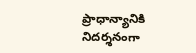ప్రాధాన్యానికి నిదర్శనంగా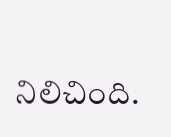నిలిచింది.